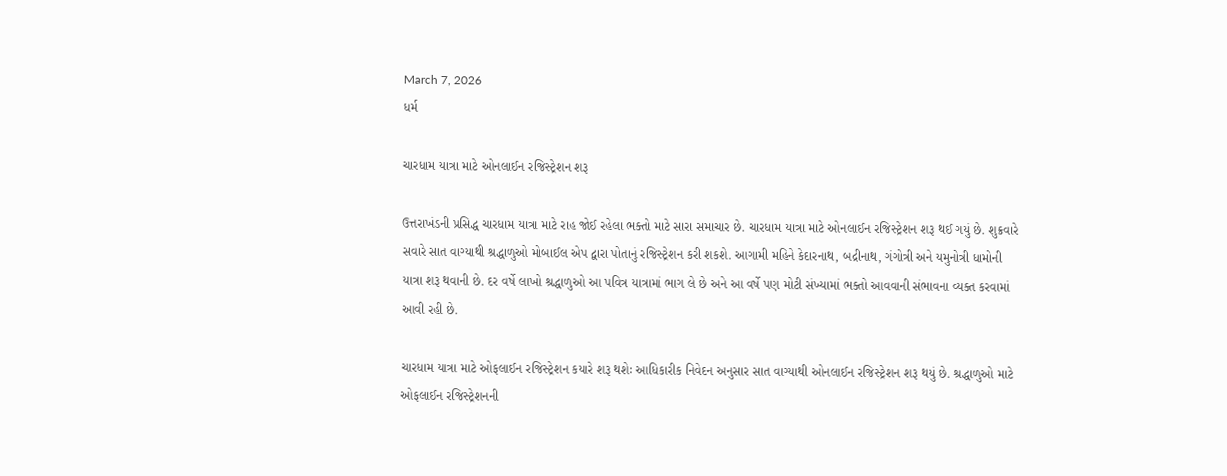March 7, 2026
ધર્મ

ચારધામ યાત્રા માટે ઓનલાઈન રજિસ્‍ટ્રેશન શરૂ

ઉત્તરાખંડની પ્રસિદ્ધ ચારધામ યાત્રા માટે રાહ જોઈ રહેલા ભક્‍તો માટે સારા સમાચાર છે. ચારધામ યાત્રા માટે ઓનલાઈન રજિસ્‍ટ્રેશન શરૂ થઈ ગયું છે. શુક્રવારે સવારે સાત વાગ્‍યાથી શ્રદ્ધાળુઓ મોબાઈલ એપ દ્વારા પોતાનું રજિસ્‍ટ્રેશન કરી શકશે. આગામી મહિને કેદારનાથ, બદ્રીનાથ, ગંગોત્રી અને યમુનોત્રી ધામોની યાત્રા શરૂ થવાની છે. દર વર્ષે લાખો શ્રદ્ધાળુઓ આ પવિત્ર યાત્રામાં ભાગ લે છે અને આ વર્ષે પણ મોટી સંખ્‍યામાં ભક્‍તો આવવાની સંભાવના વ્‍યક્‍ત કરવામાં આવી રહી છે.

ચારધામ યાત્રા માટે ઓફલાઈન રજિસ્‍ટ્રેશન કયારે શરૂ થશેઃ આધિકારીક નિવેદન અનુસાર સાત વાગ્‍યાથી ઓનલાઈન રજિસ્‍ટ્રેશન શરૂ થયું છે. શ્રદ્ધાળુઓ માટે ઓફલાઈન રજિસ્‍ટ્રેશનની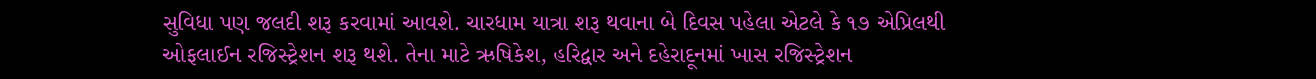સુવિધા પણ જલદી શરૂ કરવામાં આવશે. ચારધામ યાત્રા શરૂ થવાના બે દિવસ પહેલા એટલે કે ૧૭ એપ્રિલથી ઓફલાઈન રજિસ્‍ટ્રેશન શરૂ થશે. તેના માટે ઋષિકેશ, હરિદ્વાર અને દહેરાદૂનમાં ખાસ રજિસ્‍ટ્રેશન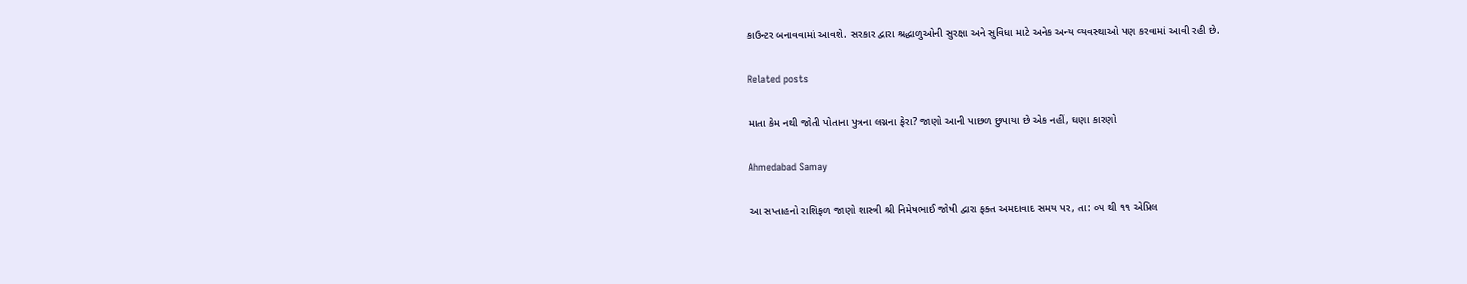કાઉન્‍ટર બનાવવામાં આવશે. સરકાર દ્વારા શ્રદ્ધાળુઓની સુરક્ષા અને સુવિધા માટે અનેક અન્‍ય વ્‍યવસ્‍થાઓ પણ કરવામાં આવી રહી છે.

Related posts

માતા કેમ નથી જોતી પોતાના પુત્રના લગ્નના ફેરા? જાણો આની પાછળ છુપાયા છે એક નહીં, ઘણા કારણો

Ahmedabad Samay

આ સપ્તાહનો રાશિફળ જાણો શાસ્ત્રી શ્રી નિમેષભાઈ જોષી દ્વારા ફક્ત અમદાવાદ સમય પર, તા: ૦૫ થી ૧૧ એપ્રિલ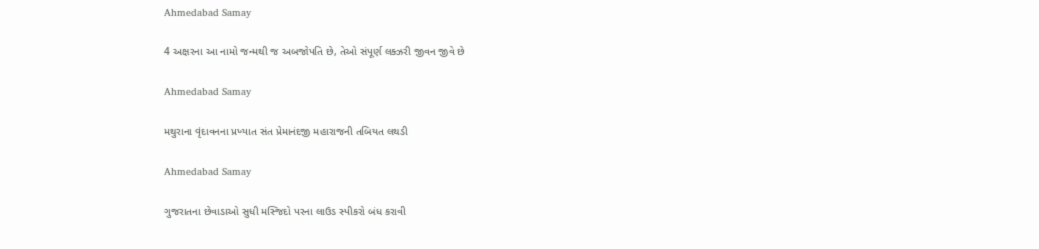Ahmedabad Samay

4 અક્ષરના આ નામો જન્મથી જ અબજોપતિ છે, તેઓ સંપૂર્ણ લક્ઝરી જીવન જીવે છે

Ahmedabad Samay

મથુરાના વૃંદાવનના પ્રખ્યાત સંત પ્રેમાનંદજી મહારાજની તબિયત લથડી

Ahmedabad Samay

ગુજરાતના છેવાડાઓ સુધી મસ્‍જિદો પરના લાઉડ સ્‍પીકરો બંધ કરાવી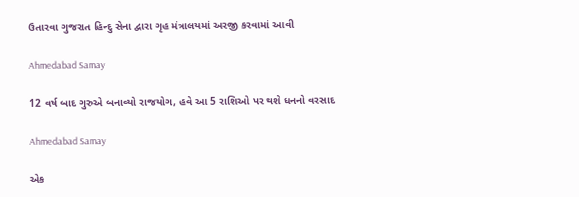ઉતારવા ગુજરાત હિન્‍દુ સેના દ્વારા ગૃહ મંત્રાલયમાં અરજી કરવામાં આવી

Ahmedabad Samay

12 વર્ષ બાદ ગુરુએ બનાવ્યો રાજયોગ, હવે આ 5 રાશિઓ પર થશે ધનનો વરસાદ

Ahmedabad Samay

એક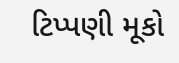ટિપ્પણી મૂકો